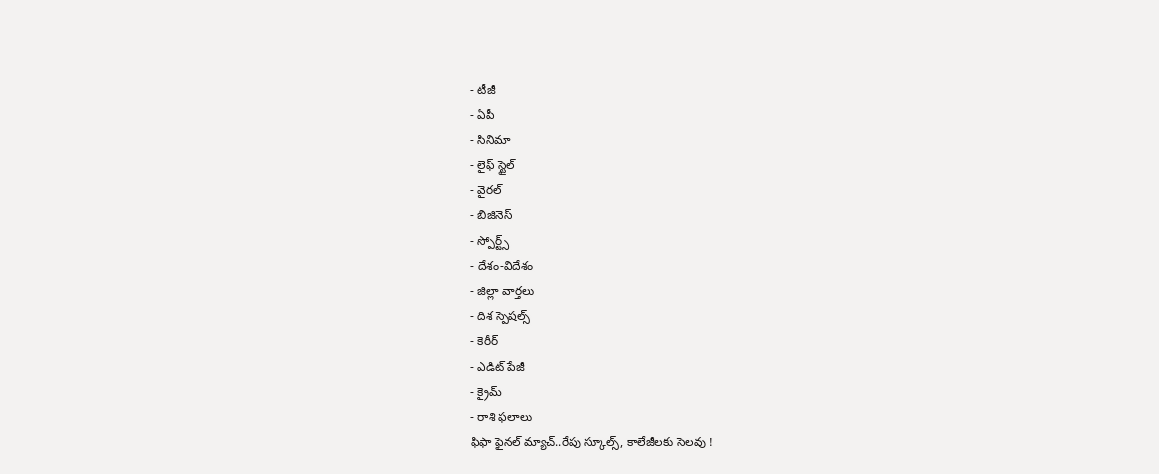- టీజీ
- ఏపీ
- సినిమా
- లైఫ్ స్టైల్
- వైరల్
- బిజినెస్
- స్పోర్ట్స్
- దేశం-విదేశం
- జిల్లా వార్తలు
- దిశ స్పెషల్స్
- కెరీర్
- ఎడిట్ పేజీ
- క్రైమ్
- రాశి ఫలాలు
ఫిఫా ఫైనల్ మ్యాచ్..రేపు స్కూల్స్, కాలేజీలకు సెలవు !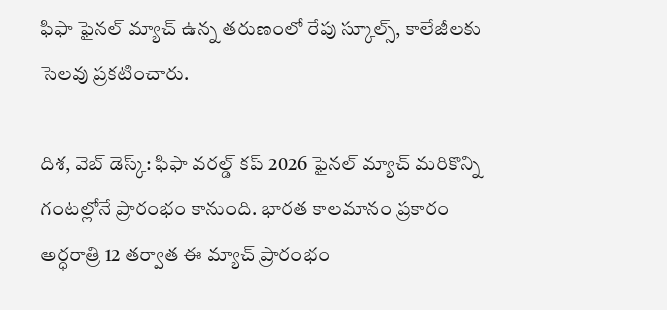ఫిఫా ఫైనల్ మ్యాచ్ ఉన్న తరుణంలో రేపు స్కూల్స్, కాలేజీలకు సెలవు ప్రకటించారు.

దిశ, వెబ్ డెస్క్: ఫిఫా వరల్డ్ కప్ 2026 ఫైనల్ మ్యాచ్ మరికొన్ని గంటల్లోనే ప్రారంభం కానుంది. భారత కాలమానం ప్రకారం అర్ధరాత్రి 12 తర్వాత ఈ మ్యాచ్ ప్రారంభం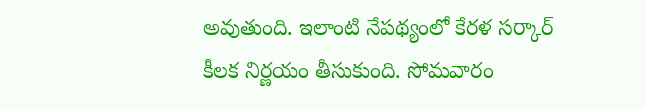అవుతుంది. ఇలాంటి నేపథ్యంలో కేరళ సర్కార్ కీలక నిర్ణయం తీసుకుంది. సోమవారం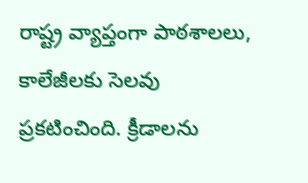రాష్ట్ర వ్యాప్తంగా పాఠశాలలు, కాలేజీలకు సెలవు ప్రకటించింది. క్రీడాలను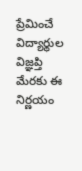ప్రేమించే విద్యార్థుల విజ్ఞప్తి మేరకు ఈ నిర్ణయం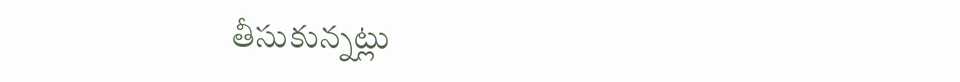తీసుకున్నట్లు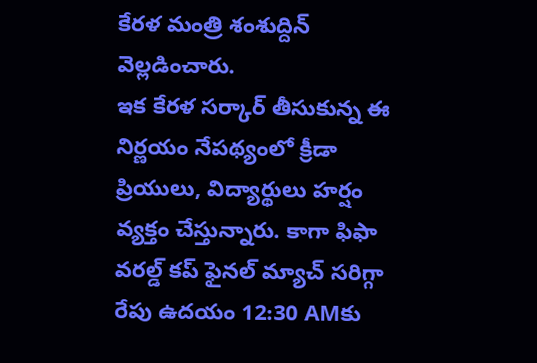కేరళ మంత్రి శంశుద్దిన్ వెల్లడించారు.
ఇక కేరళ సర్కార్ తీసుకున్న ఈ నిర్ణయం నేపథ్యంలో క్రీడా ప్రియులు, విద్యార్థులు హర్షం వ్యక్తం చేస్తున్నారు. కాగా ఫిఫా వరల్డ్ కప్ ఫైనల్ మ్యాచ్ సరిగ్గా రేపు ఉదయం 12:30 AMకు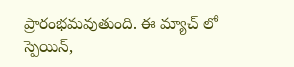ప్రారంభమవుతుంది. ఈ మ్యాచ్ లో స్పెయిన్,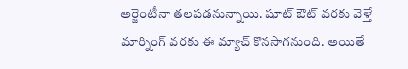అర్జెంటీనా తలపడనున్నాయి. షూట్ ఔట్ వరకు వెళ్తే మార్నింగ్ వరకు ఈ మ్యాచ్ కొనసాగనుంది. అయితే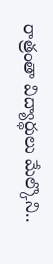రాత్రంతా విద్యార్థులు మేల్కొని..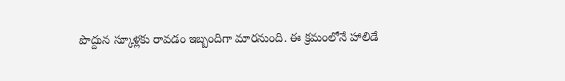పొద్దున స్కూళ్లకు రావడం ఇబ్బందిగా మారనుంది. ఈ క్రమంలోనే హాలిడే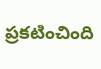ప్రకటించింది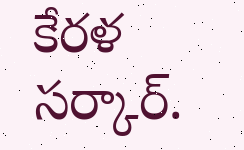కేరళ సర్కార్.